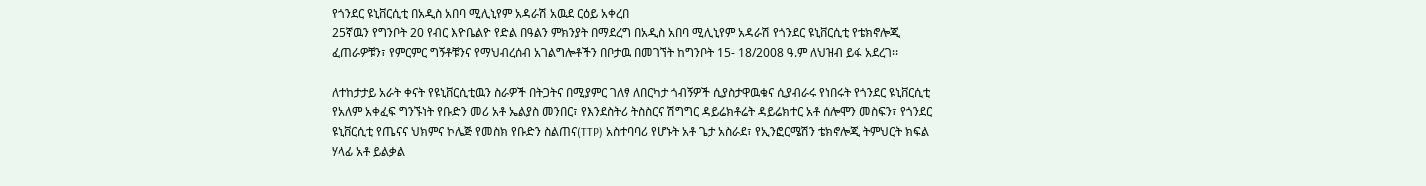የጎንደር ዩኒቨርሲቲ በአዲስ አበባ ሚሊኒየም አዳራሽ አዉደ ርዕይ አቀረበ
25ኛዉን የግንቦት 20 የብር እዮቤልዮ የድል በዓልን ምክንያት በማደረግ በአዲስ አበባ ሚሊኒየም አዳራሽ የጎንደር ዩኒቨርሲቲ የቴክኖሎጂ ፈጠራዎቹን፣ የምርምር ግኝቶቹንና የማህብረሰብ አገልግሎቶችን በቦታዉ በመገኘት ከግንቦት 15- 18/2008 ዓ.ም ለህዝብ ይፋ አደረገ፡፡

ለተከታታይ አራት ቀናት የዩኒቨርሲቲዉን ስራዎች በትጋትና በሚያምር ገለፃ ለበርካታ ጎብኝዎች ሲያስታዋዉቁና ሲያብራሩ የነበሩት የጎንደር ዩኒቨርሲቲ የአለም አቀፈፍ ግንኙነት የቡድን መሪ አቶ ኤልያስ መንበር፣ የእንደስትሪ ትስስርና ሽግግር ዳይሬክቶሬት ዳይሬክተር አቶ ሰሎሞን መስፍን፣ የጎንደር ዩኒቨርሲቲ የጤናና ህክምና ኮሌጅ የመስክ የቡድን ስልጠና(TTP) አስተባባሪ የሆኑት አቶ ጌታ አስራደ፣ የኢንፎርሜሽን ቴክኖሎጂ ትምህርት ክፍል ሃላፊ አቶ ይልቃል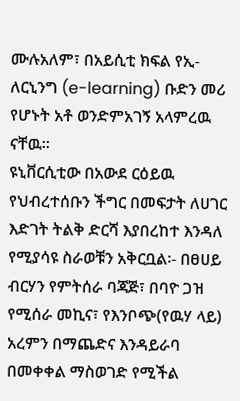ሙሉአለም፣ በአይሲቲ ክፍል የኢ- ለርኒንግ (e-learning) ቡድን መሪ የሆኑት አቶ ወንድምአገኝ አላምረዉ ናቸዉ፡፡
ዩኒቨርሲቲው በአውደ ርዕይዉ የህብረተሰቡን ችግር በመፍታት ለሀገር እድገት ትልቅ ድርሻ እያበረከተ እንዳለ የሚያሳዩ ስራወቹን አቅርቧል፡- በፀሀይ ብርሃን የምትሰራ ባጃጅ፣ በባዮ ጋዝ የሚሰራ መኪና፣ የእንቦጭ(የዉሃ ላይ) አረምን በማጨድና እንዳይራባ በመቀቀል ማስወገድ የሚችል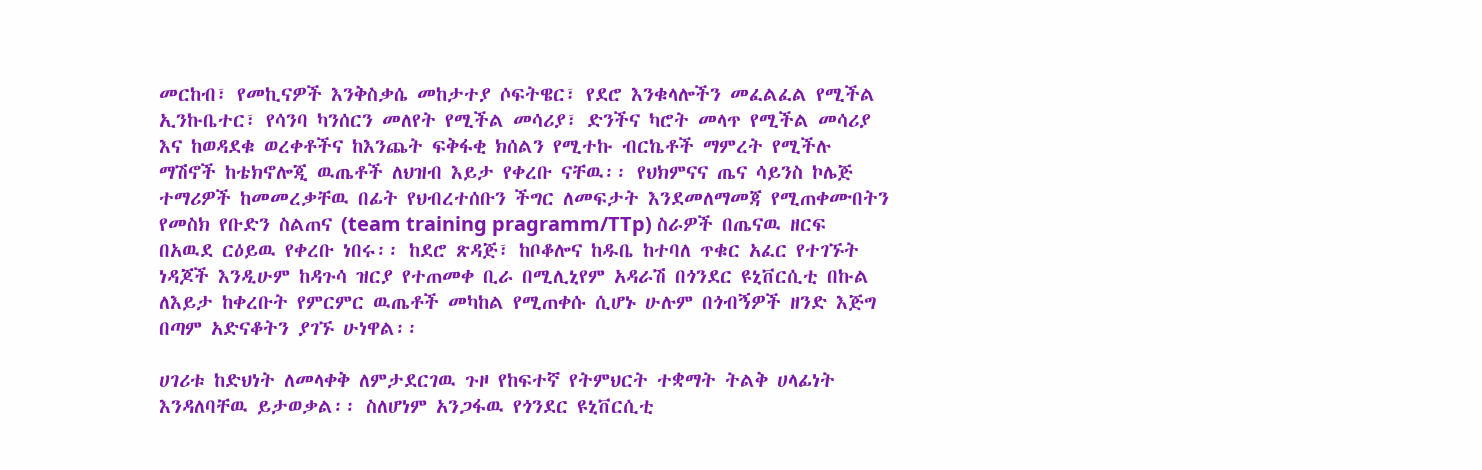መርከብ፣ የመኪናዎች እንቅስቃሴ መከታተያ ሶፍትዌር፣ የደሮ እንቁላሎችን መፈልፈል የሚችል ኢንኩቤተር፣ የሳንባ ካንሰርን መለየት የሚችል መሳሪያ፣ ድንችና ካሮት መላጥ የሚችል መሳሪያ እና ከወዳደቁ ወረቀቶችና ከእንጨት ፍቅፋቂ ክሰልን የሚተኩ ብርኬቶች ማምረት የሚችሉ ማሽኖች ከቴክኖሎጂ ዉጤቶች ለህዝብ እይታ የቀረቡ ናቸዉ፡፡ የህክምናና ጤና ሳይንስ ኮሌጅ ተማሪዎች ከመመረቃቸዉ በፊት የህብረተሰቡን ችግር ለመፍታት እንደመለማመጃ የሚጠቀሙበትን የመስክ የቡድን ስልጠና (team training pragramm/TTp) ስራዎች በጤናዉ ዘርፍ በአዉደ ርዕይዉ የቀረቡ ነበሩ፡፡ ከደሮ ጽዳጅ፣ ከቦቆሎና ከዱቤ ከተባለ ጥቁር አፈር የተገኙት ነዳጆች እንዲሁም ከዳጉሳ ዝርያ የተጠመቀ ቢራ በሚሊኒየም አዳራሽ በጎንደር ዩኒቨርሲቲ በኩል ለእይታ ከቀረቡት የምርምር ዉጤቶች መካከል የሚጠቀሱ ሲሆኑ ሁሉም በጎብኝዎች ዘንድ እጅግ በጣም አድናቆትን ያገኙ ሁነዋል፡፡

ሀገሪቱ ከድህነት ለመላቀቅ ለምታደርገዉ ጉዞ የከፍተኛ የትምህርት ተቋማት ትልቅ ሀላፊነት እንዳለባቸዉ ይታወቃል፡፡ ስለሆነም አንጋፋዉ የጎንደር ዩኒቨርሲቲ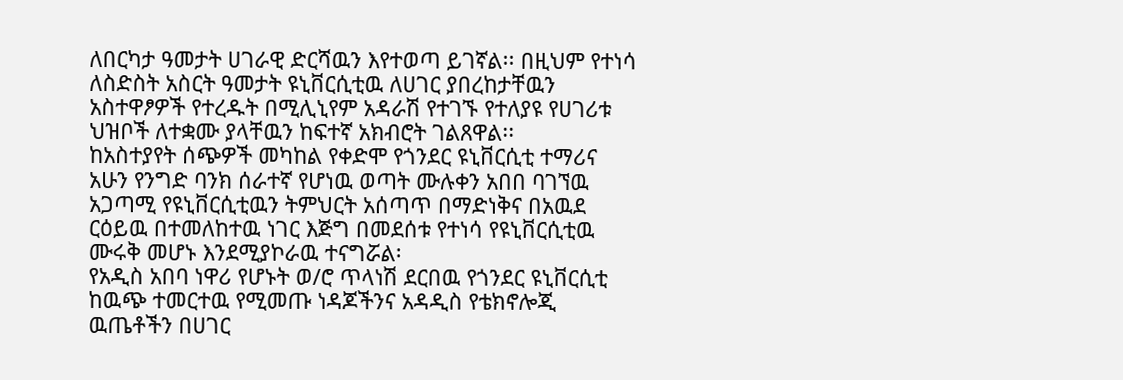ለበርካታ ዓመታት ሀገራዊ ድርሻዉን እየተወጣ ይገኛል፡፡ በዚህም የተነሳ ለስድስት አስርት ዓመታት ዩኒቨርሲቲዉ ለሀገር ያበረከታቸዉን አስተዋፆዎች የተረዱት በሚሊኒየም አዳራሽ የተገኙ የተለያዩ የሀገሪቱ ህዝቦች ለተቋሙ ያላቸዉን ከፍተኛ አክብሮት ገልጸዋል፡፡
ከአስተያየት ሰጭዎች መካከል የቀድሞ የጎንደር ዩኒቨርሲቲ ተማሪና አሁን የንግድ ባንክ ሰራተኛ የሆነዉ ወጣት ሙሉቀን አበበ ባገኘዉ አጋጣሚ የዩኒቨርሲቲዉን ትምህርት አሰጣጥ በማድነቅና በአዉደ ርዕይዉ በተመለከተዉ ነገር እጅግ በመደሰቱ የተነሳ የዩኒቨርሲቲዉ ሙሩቅ መሆኑ እንደሚያኮራዉ ተናግሯል፡
የአዲስ አበባ ነዋሪ የሆኑት ወ/ሮ ጥላነሽ ደርበዉ የጎንደር ዩኒቨርሲቲ ከዉጭ ተመርተዉ የሚመጡ ነዳጆችንና አዳዲስ የቴክኖሎጂ ዉጤቶችን በሀገር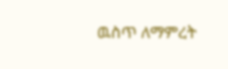ዉስጥ ለማምረት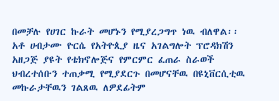በመቻሉ የሀገር ኩራት መሆኑን የሚያረጋግጥ ነዉ ብለዋል፡፡
አቶ ሀብታሙ ዮርሴ የአትዮጲያ ዜና አገልግሎት ፕሮዳክሽን አዘጋጅ ያዩት የቴክኖሎጅና የምርምር ፈጠራ ስራወች ህብረተሰቡን ተጠቃሚ የሚያደርጉ በመሆናቸዉ በዩኒቨርሲቲዉ መኩራታቸዉን ገልጸዉ ለዎደፊትም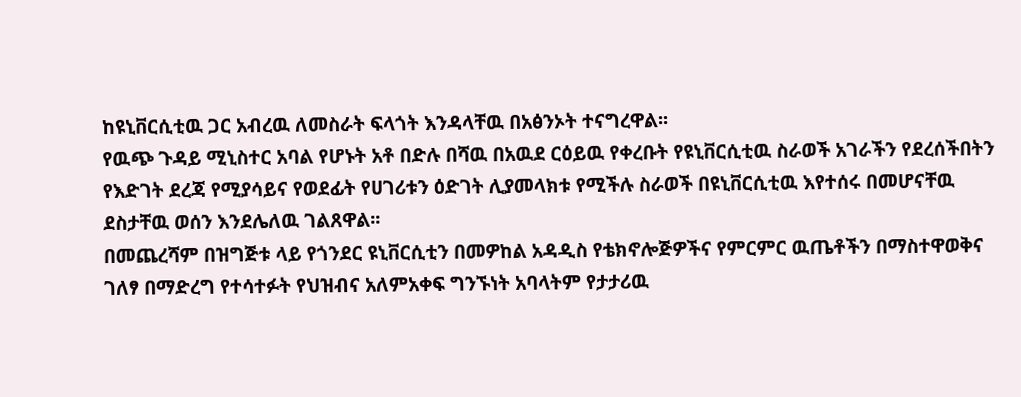ከዩኒቨርሲቲዉ ጋር አብረዉ ለመስራት ፍላጎት እንዳላቸዉ በአፅንኦት ተናግረዋል፡፡
የዉጭ ጉዳይ ሚኒስተር አባል የሆኑት አቶ በድሉ በሻዉ በአዉደ ርዕይዉ የቀረቡት የዩኒቨርሲቲዉ ስራወች አገራችን የደረሰችበትን የእድገት ደረጃ የሚያሳይና የወደፊት የሀገሪቱን ዕድገት ሊያመላክቱ የሚችሉ ስራወች በዩኒቨርሲቲዉ እየተሰሩ በመሆናቸዉ ደስታቸዉ ወሰን እንደሌለዉ ገልጸዋል፡፡
በመጨረሻም በዝግጅቱ ላይ የጎንደር ዩኒቨርሲቲን በመዎከል አዳዲስ የቴክኖሎጅዎችና የምርምር ዉጤቶችን በማስተዋወቅና ገለፃ በማድረግ የተሳተፉት የህዝብና አለምአቀፍ ግንኙነት አባላትም የታታሪዉ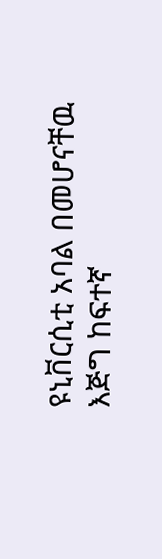ዩኒቨርሲቲ አባል በመሆናቸዉ እጅግ ከፍተኛ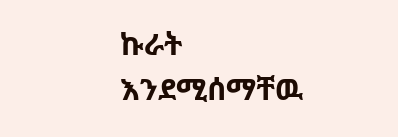ኩራት እንደሚሰማቸዉ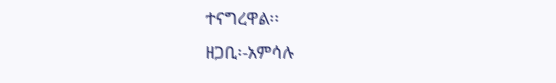ተናግረዋል፡፡
ዘጋቢ፡-አምሳሉ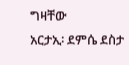ግዛቸው
አርታኢ፡ ደምሴ ደስታ